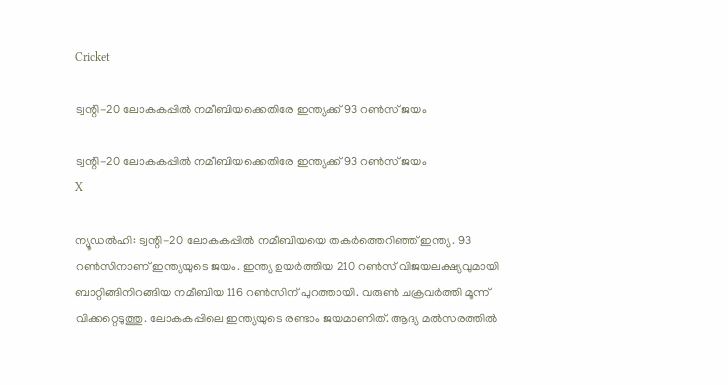Cricket

ട്വന്റി-20 ലോകകപ്പില്‍ നമീബിയക്കെതിരേ ഇന്ത്യക്ക് 93 റണ്‍സ് ജയം

ട്വന്റി-20 ലോകകപ്പില്‍ നമീബിയക്കെതിരേ ഇന്ത്യക്ക് 93 റണ്‍സ് ജയം
X

ന്യൂഡല്‍ഹി: ട്വന്റി-20 ലോകകപ്പില്‍ നമീബിയയെ തകര്‍ത്തെറിഞ്ഞ് ഇന്ത്യ. 93 റണ്‍സിനാണ് ഇന്ത്യയുടെ ജയം. ഇന്ത്യ ഉയര്‍ത്തിയ 210 റണ്‍സ് വിജയലക്ഷ്യവുമായി ബാറ്റിങ്ങിനിറങ്ങിയ നമീബിയ 116 റണ്‍സിന് പുറത്തായി. വരുണ്‍ ചക്രവര്‍ത്തി മൂന്ന് വിക്കറ്റെടുത്തു. ലോകകപ്പിലെ ഇന്ത്യയുടെ രണ്ടാം ജയമാണിത്. ആദ്യ മല്‍സരത്തില്‍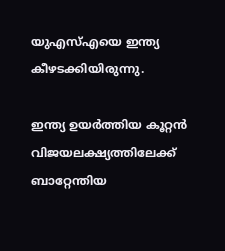യുഎസ്എയെ ഇന്ത്യ കീഴടക്കിയിരുന്നു.

ഇന്ത്യ ഉയര്‍ത്തിയ കൂറ്റന്‍ വിജയലക്ഷ്യത്തിലേക്ക് ബാറ്റേന്തിയ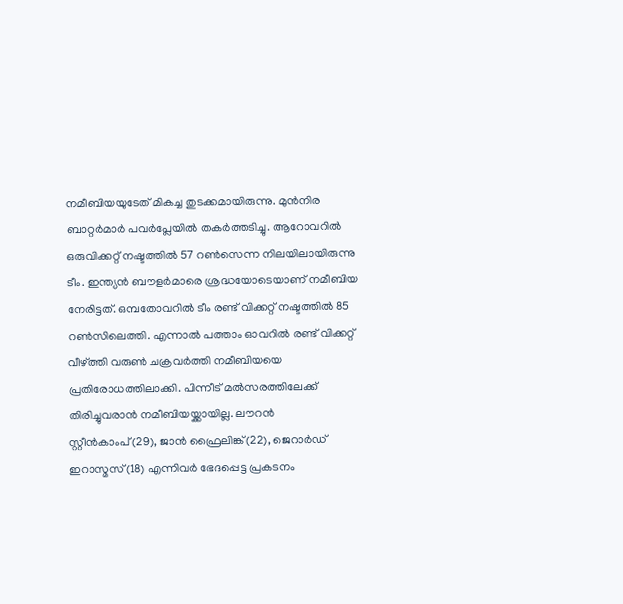നമീബിയയുടേത് മികച്ച തുടക്കമായിരുന്നു. മുന്‍നിര ബാറ്റര്‍മാര്‍ പവര്‍പ്ലേയില്‍ തകര്‍ത്തടിച്ചു. ആറോവറില്‍ ഒരുവിക്കറ്റ് നഷ്ടത്തില്‍ 57 റണ്‍സെന്ന നിലയിലായിരുന്നു ടീം. ഇന്ത്യന്‍ ബൗളര്‍മാരെ ശ്രദ്ധയോടെയാണ് നമീബിയ നേരിട്ടത്. ഒമ്പതോവറില്‍ ടീം രണ്ട് വിക്കറ്റ് നഷ്ടത്തില്‍ 85 റണ്‍സിലെത്തി. എന്നാല്‍ പത്താം ഓവറില്‍ രണ്ട് വിക്കറ്റ് വീഴ്ത്തി വരുണ്‍ ചക്രവര്‍ത്തി നമീബിയയെ പ്രതിരോധത്തിലാക്കി. പിന്നീട് മല്‍സരത്തിലേക്ക് തിരിച്ചുവരാന്‍ നമീബിയയ്ക്കായില്ല. ലൗറന്‍ സ്റ്റീന്‍കാംപ്(29), ജാന്‍ ഫ്രൈലിങ്ക്(22), ജെറാര്‍ഡ് ഇറാസ്മസ്(18) എന്നിവര്‍ ഭേദപ്പെട്ട പ്രകടനം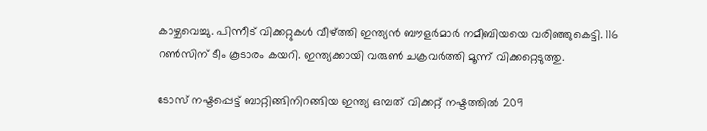കാഴ്ചവെച്ചു. പിന്നീട് വിക്കറ്റുകള്‍ വീഴ്ത്തി ഇന്ത്യന്‍ ബൗളര്‍മാര്‍ നമീബിയയെ വരിഞ്ഞുകെട്ടി. 116 റണ്‍സിന് ടീം കൂടാരം കയറി. ഇന്ത്യക്കായി വരുണ്‍ ചക്രവര്‍ത്തി മൂന്ന് വിക്കറ്റെടുത്തു.

ടോസ് നഷ്ടപ്പെട്ട് ബാറ്റിങ്ങിനിറങ്ങിയ ഇന്ത്യ ഒമ്പത് വിക്കറ്റ് നഷ്ടത്തില്‍ 209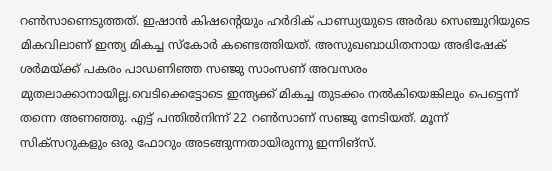റണ്‍സാണെടുത്തത്. ഇഷാന്‍ കിഷന്റെയും ഹര്‍ദിക് പാണ്ഡ്യയുടെ അര്‍ദ്ധ സെഞ്ചുറിയുടെ മികവിലാണ് ഇന്ത്യ മികച്ച സ്‌കോര്‍ കണ്ടെത്തിയത്. അസുഖബാധിതനായ അഭിഷേക് ശര്‍മയ്ക്ക് പകരം പാഡണിഞ്ഞ സഞ്ജു സാംസണ് അവസരം മുതലാക്കാനായില്ല.വെടിക്കെട്ടോടെ ഇന്ത്യക്ക് മികച്ച തുടക്കം നല്‍കിയെങ്കിലും പെട്ടെന്ന് തന്നെ അണഞ്ഞു. എട്ട് പന്തില്‍നിന്ന് 22 റണ്‍സാണ് സഞ്ജു നേടിയത്. മൂന്ന് സിക്‌സറുകളും ഒരു ഫോറും അടങ്ങുന്നതായിരുന്നു ഇന്നിങ്‌സ്.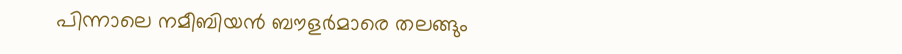പിന്നാലെ നമീബിയന്‍ ബൗളര്‍മാരെ തലങ്ങും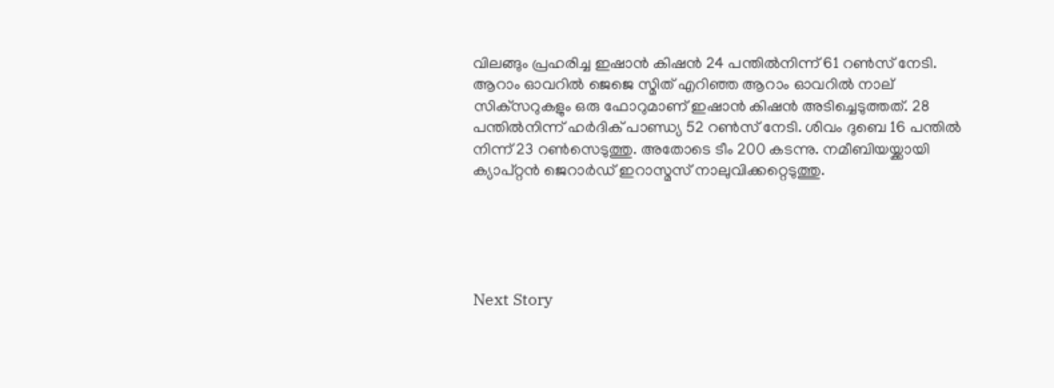വിലങ്ങും പ്രഹരിച്ച ഇഷാന്‍ കിഷന്‍ 24 പന്തില്‍നിന്ന് 61 റണ്‍സ് നേടി. ആറാം ഓവറില്‍ ജെജെ സ്മിത് എറിഞ്ഞ ആറാം ഓവറില്‍ നാല് സിക്‌സറുകളും ഒരു ഫോറുമാണ് ഇഷാന്‍ കിഷന്‍ അടിച്ചെടുത്തത്. 28 പന്തില്‍നിന്ന് ഹര്‍ദിക് പാണ്ഡ്യ 52 റണ്‍സ് നേടി. ശിവം ദുബെ 16 പന്തില്‍ നിന്ന് 23 റണ്‍സെടുത്തു. അതോടെ ടീം 200 കടന്നു. നമീബിയയ്ക്കായി ക്യാപ്റ്റന്‍ ജെറാര്‍ഡ് ഇറാസ്മസ് നാലുവിക്കറ്റെടുത്തു.





Next Story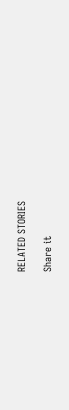RELATED STORIES

Share it